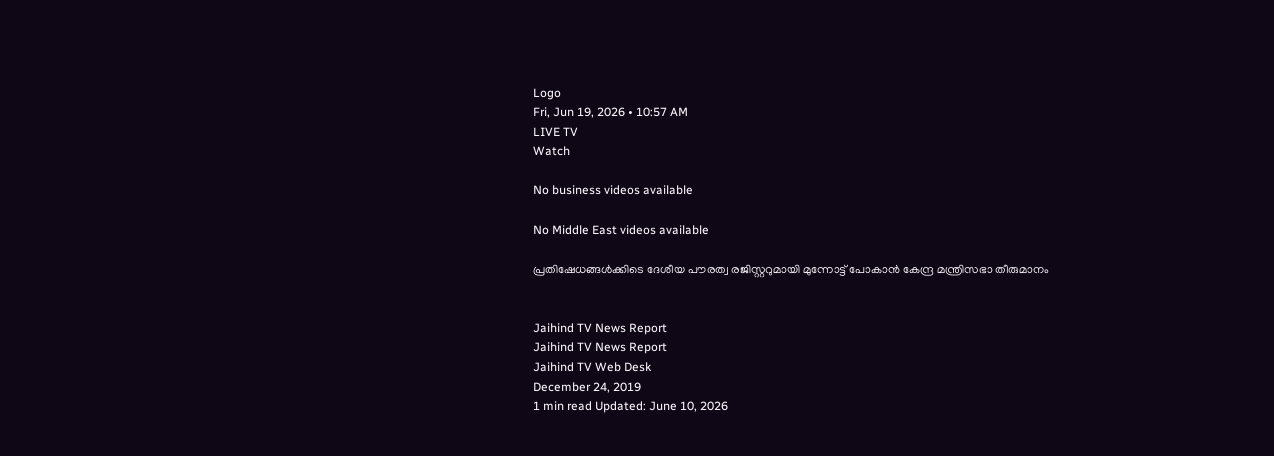Logo
Fri, Jun 19, 2026 • 10:57 AM
LIVE TV
Watch

No business videos available

No Middle East videos available

പ്രതിഷേധങ്ങള്‍ക്കിടെ ദേശീയ പൗരത്വ രജിസ്റ്ററുമായി മുന്നോട്ട് പോകാൻ കേന്ദ്ര മന്ത്രിസഭാ തീരുമാനം


Jaihind TV News Report
Jaihind TV News Report
Jaihind TV Web Desk
December 24, 2019
1 min read Updated: June 10, 2026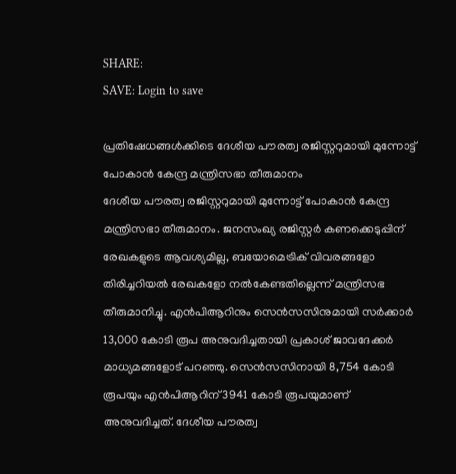SHARE:
SAVE: Login to save

പ്രതിഷേധങ്ങള്‍ക്കിടെ ദേശീയ പൗരത്വ രജിസ്റ്ററുമായി മുന്നോട്ട് പോകാൻ കേന്ദ്ര മന്ത്രിസഭാ തീരുമാനം
ദേശീയ പൗരത്വ രജിസ്റ്ററുമായി മുന്നോട്ട് പോകാൻ കേന്ദ്ര മന്ത്രിസഭാ തീരുമാനം. ജനസംഖ്യ രജിസ്റ്റർ കണക്കെടുപ്പിന് രേഖകളുടെ ആവശ്യമില്ല, ബയോമെട്രിക് വിവരങ്ങളോ തിരിച്ചറിയൽ രേഖകളോ നൽകേണ്ടതില്ലെന്ന് മന്ത്രിസഭ തീരുമാനിച്ചു. എൻപിആറിനും സെൻസസിനുമായി സർക്കാർ 13,000 കോടി രൂപ അനുവദിച്ചതായി പ്രകാശ് ജാവദേക്കർ മാധ്യമങ്ങളോട് പറഞ്ഞു. സെൻസസിനായി 8,754 കോടി രൂപയും എൻപിആറിന് 3941 കോടി രൂപയുമാണ് അനുവദിച്ചത്. ദേശീയ പൗരത്വ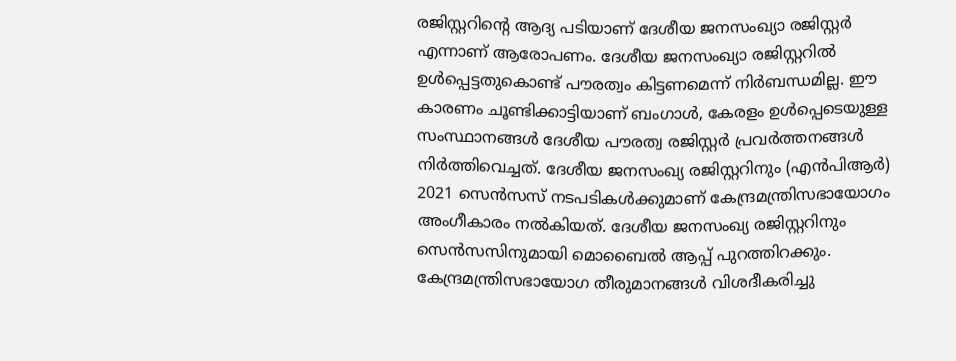രജിസ്റ്ററിന്‍റെ ആദ്യ പടിയാണ് ദേശീയ ജനസംഖ്യാ രജിസ്റ്റർ എന്നാണ് ആരോപണം. ദേശീയ ജനസംഖ്യാ രജിസ്റ്ററിൽ ഉൾപ്പെട്ടതുകൊണ്ട് പൗരത്വം കിട്ടണമെന്ന് നിർബന്ധമില്ല. ഈ കാരണം ചൂണ്ടിക്കാട്ടിയാണ് ബംഗാൾ, കേരളം ഉൾപ്പെടെയുള്ള സംസ്ഥാനങ്ങൾ ദേശീയ പൗരത്വ രജിസ്റ്റർ പ്രവർത്തനങ്ങൾ നിർത്തിവെച്ചത്. ദേശീയ ജനസംഖ്യ രജിസ്റ്ററിനും (എന്‍പിആര്‍) 2021 സെന്‍സസ് നടപടികള്‍ക്കുമാണ് കേന്ദ്രമന്ത്രിസഭായോഗം അംഗീകാരം നല്‍കിയത്. ദേശീയ ജനസംഖ്യ രജിസ്റ്ററിനും സെന്‍സസിനുമായി മൊബൈല്‍ ആപ്പ് പുറത്തിറക്കും. കേന്ദ്രമന്ത്രിസഭായോഗ തീരുമാനങ്ങള്‍ വിശദീകരിച്ചു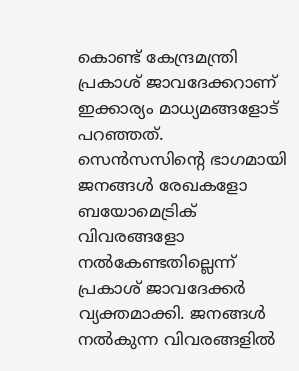കൊണ്ട് കേന്ദ്രമന്ത്രി പ്രകാശ് ജാവദേക്കറാണ് ഇക്കാര്യം മാധ്യമങ്ങളോട് പറഞ്ഞത്. സെന്‍സസിന്‍റെ ഭാഗമായി ജനങ്ങള്‍ രേഖകളോ ബയോമെട്രിക് വിവരങ്ങളോ നല്‍കേണ്ടതില്ലെന്ന് പ്രകാശ് ജാവദേക്കർ വ്യക്തമാക്കി. ജനങ്ങള്‍ നല്‍കുന്ന വിവരങ്ങളില്‍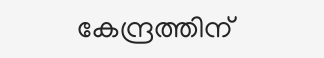കേന്ദ്രത്തിന്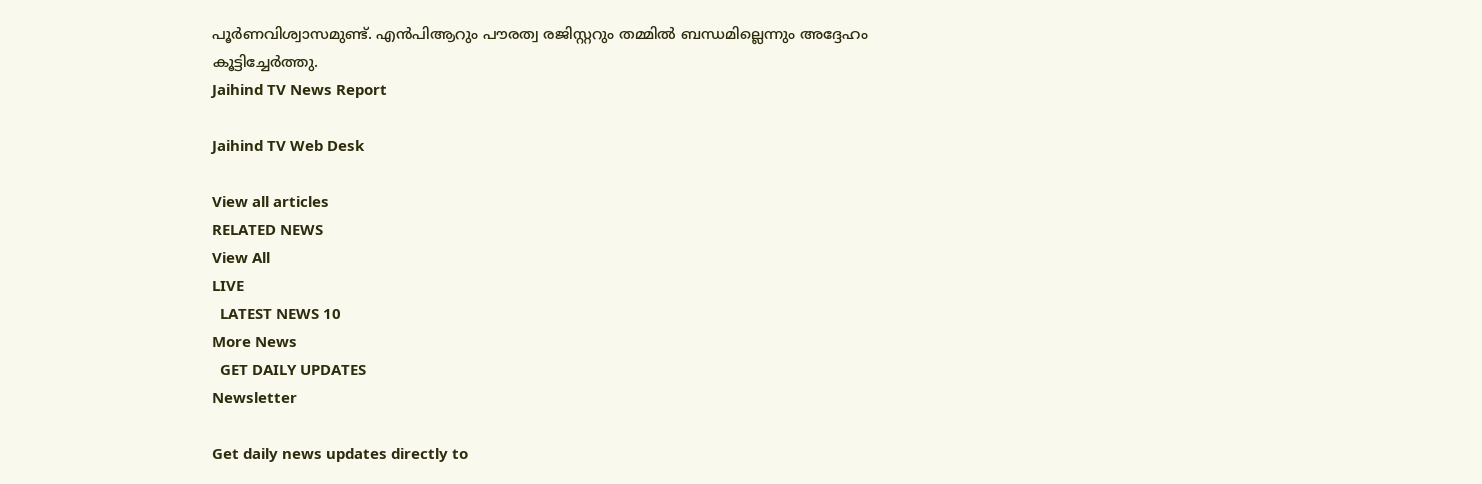പൂര്‍ണവിശ്വാസമുണ്ട്. എൻപിആറും പൗരത്വ രജിസ്റ്ററും തമ്മിൽ ബന്ധമില്ലെന്നും അദ്ദേഹം കൂട്ടിച്ചേര്‍ത്തു.
Jaihind TV News Report

Jaihind TV Web Desk

View all articles
RELATED NEWS
View All
LIVE
  LATEST NEWS 10
More News
  GET DAILY UPDATES
Newsletter

Get daily news updates directly to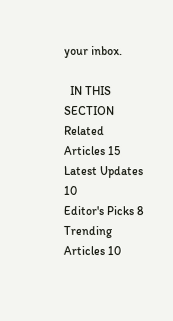your inbox.

  IN THIS SECTION
Related Articles 15
Latest Updates 10
Editor's Picks 8
Trending Articles 10